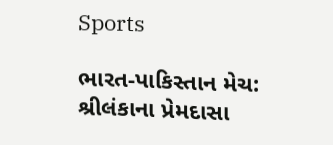Sports

ભારત-પાકિસ્તાન મેચ: શ્રીલંકાના પ્રેમદાસા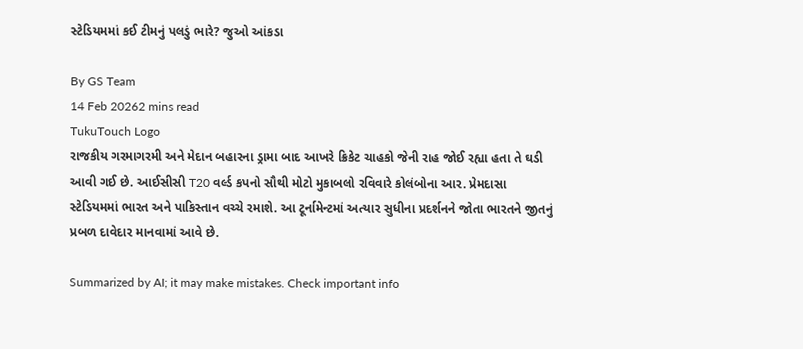સ્ટેડિયમમાં કઈ ટીમનું પલડું ભારે? જુઓ આંકડા

By GS Team
14 Feb 20262 mins read
TukuTouch Logo
રાજકીય ગરમાગરમી અને મેદાન બહારના ડ્રામા બાદ આખરે ક્રિકેટ ચાહકો જેની રાહ જોઈ રહ્યા હતા તે ઘડી આવી ગઈ છે. આઈસીસી T20 વર્લ્ડ કપનો સૌથી મોટો મુકાબલો રવિવારે કોલંબોના આર. પ્રેમદાસા સ્ટેડિયમમાં ભારત અને પાકિસ્તાન વચ્ચે રમાશે. આ ટૂર્નામેન્ટમાં અત્યાર સુધીના પ્રદર્શનને જોતા ભારતને જીતનું પ્રબળ દાવેદાર માનવામાં આવે છે.

Summarized by AI; it may make mistakes. Check important info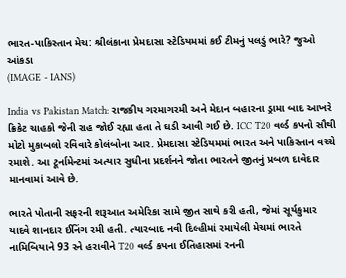ભારત-પાકિસ્તાન મેચ: શ્રીલંકાના પ્રેમદાસા સ્ટેડિયમમાં કઈ ટીમનું પલડું ભારે? જુઓ આંકડા
(IMAGE - IANS)

India vs Pakistan Match: રાજકીય ગરમાગરમી અને મેદાન બહારના ડ્રામા બાદ આખરે ક્રિકેટ ચાહકો જેની રાહ જોઈ રહ્યા હતા તે ઘડી આવી ગઈ છે. ICC T20 વર્લ્ડ કપનો સૌથી મોટો મુકાબલો રવિવારે કોલંબોના આર. પ્રેમદાસા સ્ટેડિયમમાં ભારત અને પાકિસ્તાન વચ્ચે રમાશે. આ ટૂર્નામેન્ટમાં અત્યાર સુધીના પ્રદર્શનને જોતા ભારતને જીતનું પ્રબળ દાવેદાર માનવામાં આવે છે.

ભારતે પોતાની સફરની શરૂઆત અમેરિકા સામે જીત સાથે કરી હતી, જેમાં સૂર્યકુમાર યાદવે શાનદાર ઈનિંગ રમી હતી. ત્યારબાદ નવી દિલ્હીમાં રમાયેલી મેચમાં ભારતે નામિબિયાને 93 રને હરાવીને T20 વર્લ્ડ કપના ઈતિહાસમાં રનની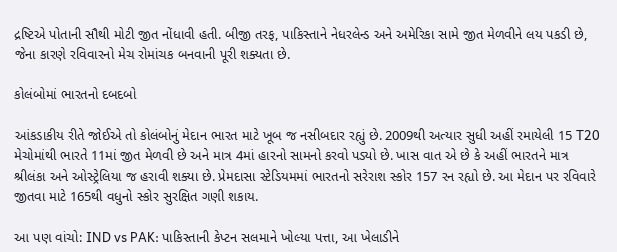દ્રષ્ટિએ પોતાની સૌથી મોટી જીત નોંધાવી હતી. બીજી તરફ, પાકિસ્તાને નેધરલેન્ડ અને અમેરિકા સામે જીત મેળવીને લય પકડી છે, જેના કારણે રવિવારનો મેચ રોમાંચક બનવાની પૂરી શક્યતા છે.

કોલંબોમાં ભારતનો દબદબો

આંકડાકીય રીતે જોઈએ તો કોલંબોનું મેદાન ભારત માટે ખૂબ જ નસીબદાર રહ્યું છે. 2009થી અત્યાર સુધી અહીં રમાયેલી 15 T20 મેચોમાંથી ભારતે 11માં જીત મેળવી છે અને માત્ર 4માં હારનો સામનો કરવો પડ્યો છે. ખાસ વાત એ છે કે અહીં ભારતને માત્ર શ્રીલંકા અને ઓસ્ટ્રેલિયા જ હરાવી શક્યા છે. પ્રેમદાસા સ્ટેડિયમમાં ભારતનો સરેરાશ સ્કોર 157 રન રહ્યો છે. આ મેદાન પર રવિવારે જીતવા માટે 165થી વધુનો સ્કોર સુરક્ષિત ગણી શકાય.

આ પણ વાંચો: IND vs PAK: પાકિસ્તાની કેપ્ટન સલમાને ખોલ્યા પત્તા, આ ખેલાડીને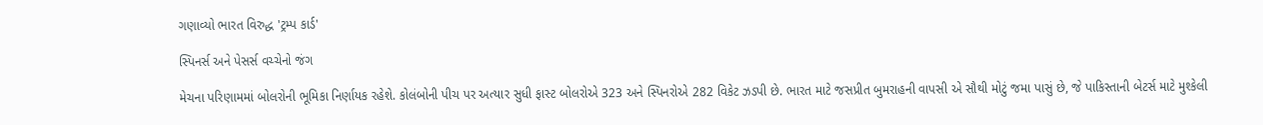ગણાવ્યો ભારત વિરુદ્ધ 'ટ્રમ્પ કાર્ડ'

સ્પિનર્સ અને પેસર્સ વચ્ચેનો જંગ

મેચના પરિણામમાં બોલરોની ભૂમિકા નિર્ણાયક રહેશે. કોલંબોની પીચ પર અત્યાર સુધી ફાસ્ટ બોલરોએ 323 અને સ્પિનરોએ 282 વિકેટ ઝડપી છે. ભારત માટે જસપ્રીત બુમરાહની વાપસી એ સૌથી મોટું જમા પાસું છે, જે પાકિસ્તાની બેટર્સ માટે મુશ્કેલી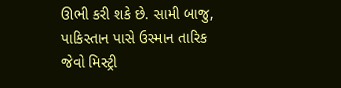ઊભી કરી શકે છે. સામી બાજુ, પાકિસ્તાન પાસે ઉસ્માન તારિક જેવો મિસ્ટ્રી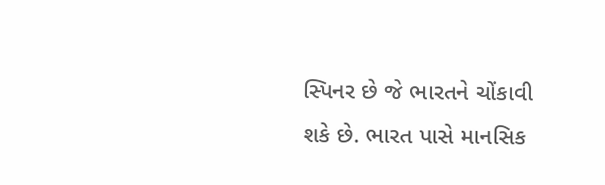સ્પિનર છે જે ભારતને ચોંકાવી શકે છે. ભારત પાસે માનસિક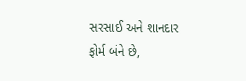સરસાઈ અને શાનદાર ફોર્મ બંને છે,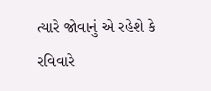ત્યારે જોવાનું એ રહેશે કે રવિવારે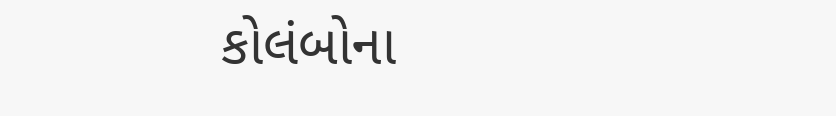કોલંબોના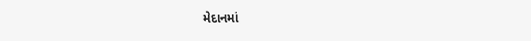મેદાનમાં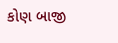કોણ બાજી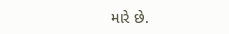મારે છે.